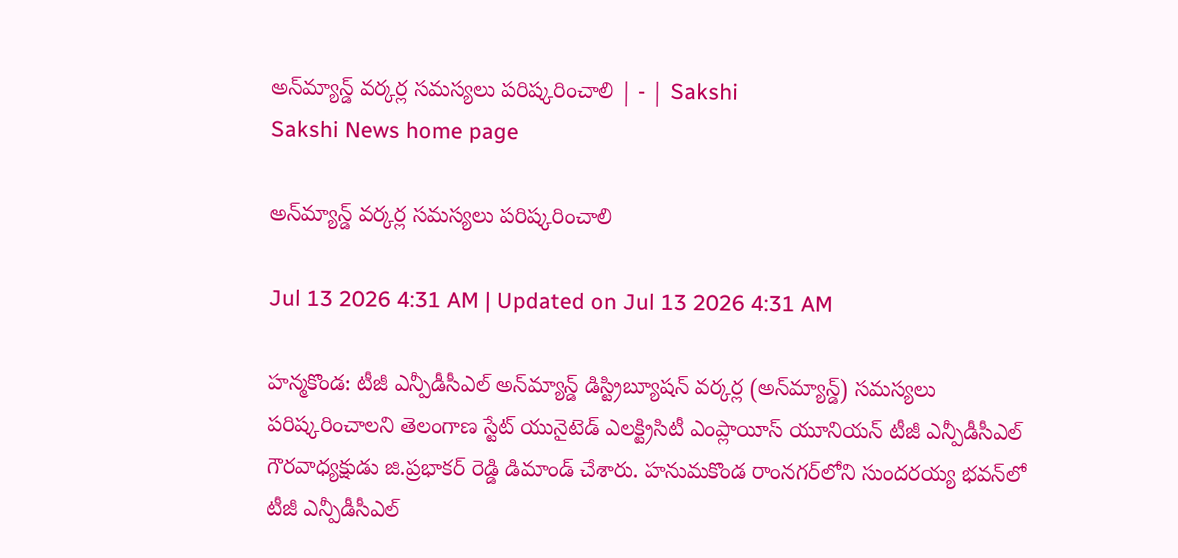అన్‌మ్యాన్డ్‌ వర్కర్ల సమస్యలు పరిష్కరించాలి | - | Sakshi
Sakshi News home page

అన్‌మ్యాన్డ్‌ వర్కర్ల సమస్యలు పరిష్కరించాలి

Jul 13 2026 4:31 AM | Updated on Jul 13 2026 4:31 AM

హన్మకొండ: టీజీ ఎన్పీడీసీఎల్‌ అన్‌మ్యాన్డ్‌ డిస్ట్రిబ్యూషన్‌ వర్కర్ల (అన్‌మ్యాన్డ్‌) సమస్యలు పరిష్కరించాలని తెలంగాణ స్టేట్‌ యునైటెడ్‌ ఎలక్ట్రిసిటీ ఎంప్లాయీస్‌ యూనియన్‌ టీజీ ఎన్పీడీసీఎల్‌ గౌరవాధ్యక్షుడు జి.ప్రభాకర్‌ రెడ్డి డిమాండ్‌ చేశారు. హనుమకొండ రాంనగర్‌లోని సుందరయ్య భవన్‌లో టీజీ ఎన్పీడీసీఎల్‌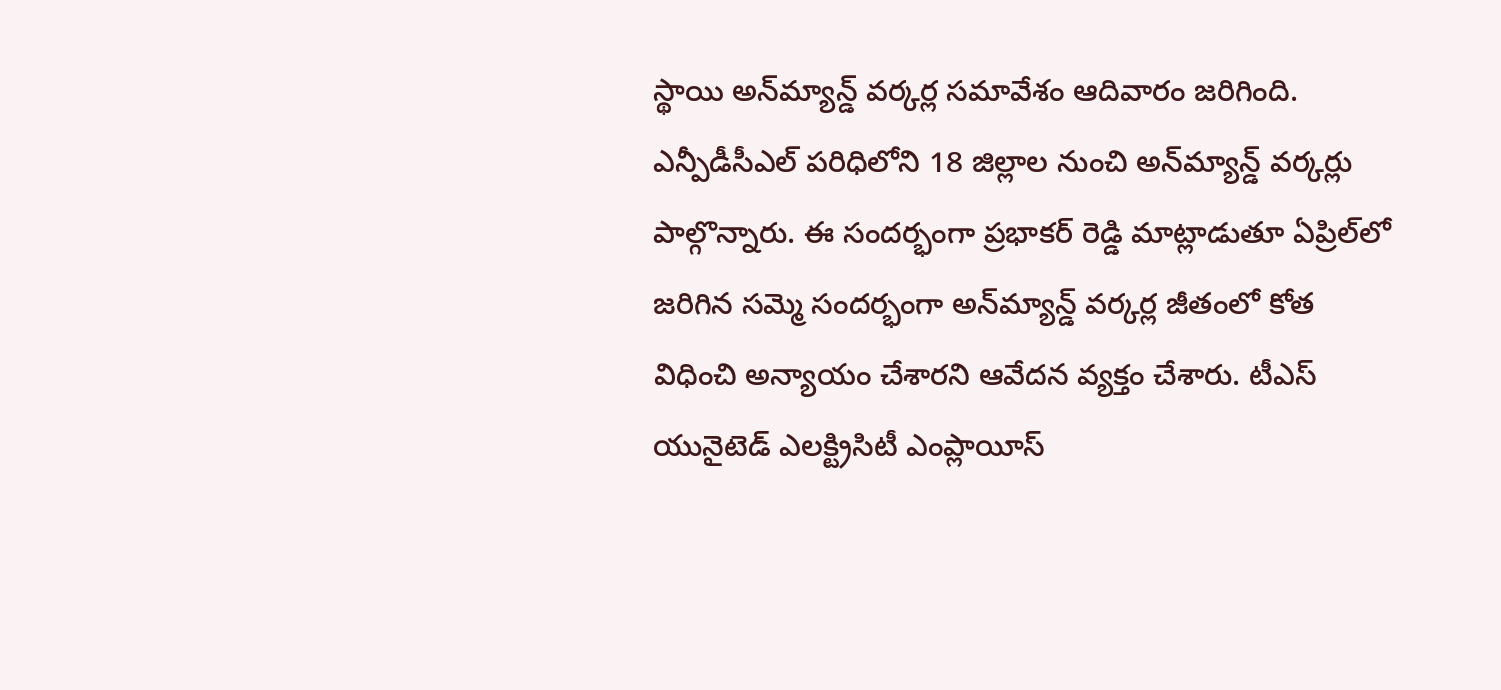స్థాయి అన్‌మ్యాన్డ్‌ వర్కర్ల సమావేశం ఆదివారం జరిగింది. ఎన్పీడీసీఎల్‌ పరిధిలోని 18 జిల్లాల నుంచి అన్‌మ్యాన్డ్‌ వర్కర్లు పాల్గొన్నారు. ఈ సందర్భంగా ప్రభాకర్‌ రెడ్డి మాట్లాడుతూ ఏప్రిల్‌లో జరిగిన సమ్మె సందర్భంగా అన్‌మ్యాన్డ్‌ వర్కర్ల జీతంలో కోత విధించి అన్యాయం చేశారని ఆవేదన వ్యక్తం చేశారు. టీఎస్‌ యునైటెడ్‌ ఎలక్ట్రిసిటీ ఎంప్లాయీస్‌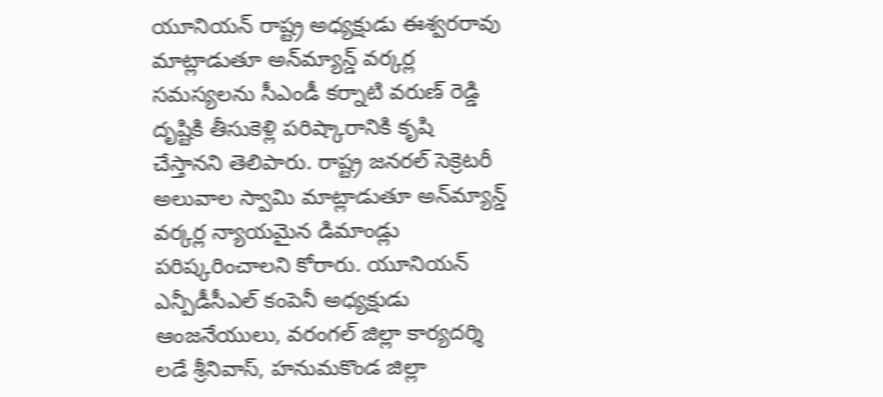యూనియన్‌ రాష్ట్ర అధ్యక్షుడు ఈశ్వరరావు మాట్లాడుతూ అన్‌మ్యాన్డ్‌ వర్కర్ల సమస్యలను సీఎండీ కర్నాటి వరుణ్‌ రెడ్డి దృష్టికి తీసుకెళ్లి పరిష్కారానికి కృషి చేస్తానని తెలిపారు. రాష్ట్ర జనరల్‌ సెక్రెటరీ అలువాల స్వామి మాట్లాడుతూ అన్‌మ్యాన్డ్‌ వర్కర్ల న్యాయమైన డిమాండ్లు పరిష్కరించాలని కోరారు. యూనియన్‌ ఎన్పీడీసీఎల్‌ కంపెనీ అధ్యక్షుడు ఆంజనేయులు, వరంగల్‌ జిల్లా కార్యదర్శి లడే శ్రీనివాస్‌, హనుమకొండ జిల్లా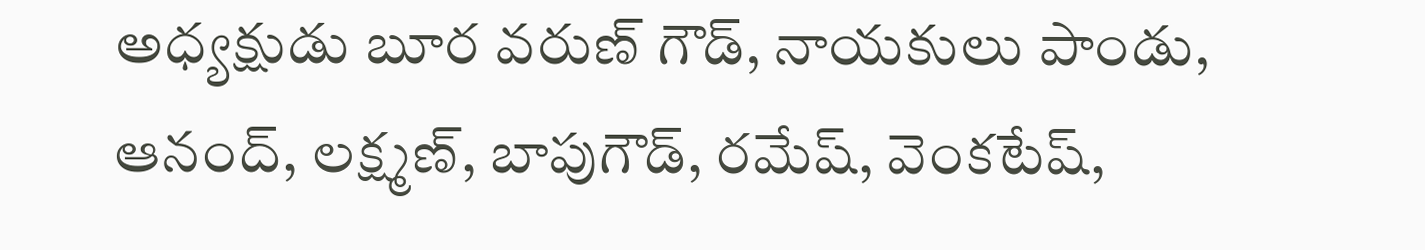అధ్యక్షుడు బూర వరుణ్‌ గౌడ్‌, నాయకులు పాండు, ఆనంద్‌, లక్ష్మణ్‌, బాపుగౌడ్‌, రమేష్‌, వెంకటేష్‌,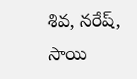శివ, నరేష్‌, సాయి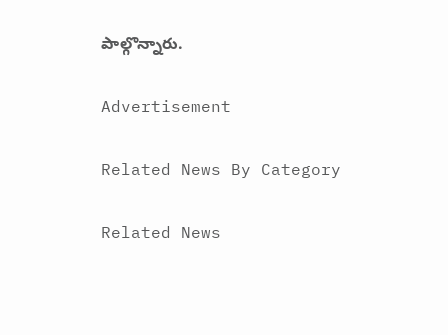పాల్గొన్నారు.

Advertisement

Related News By Category

Related News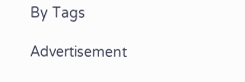By Tags

Advertisement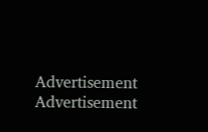Advertisement
Advertisement